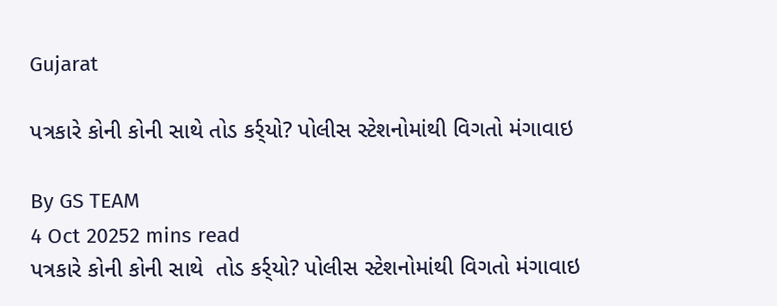Gujarat

પત્રકારે કોની કોની સાથે તોડ કર્ર્યો? પોલીસ સ્ટેશનોમાંથી વિગતો મંગાવાઇ

By GS TEAM
4 Oct 20252 mins read
પત્રકારે કોની કોની સાથે  તોડ કર્ર્યો? પોલીસ સ્ટેશનોમાંથી વિગતો મંગાવાઇ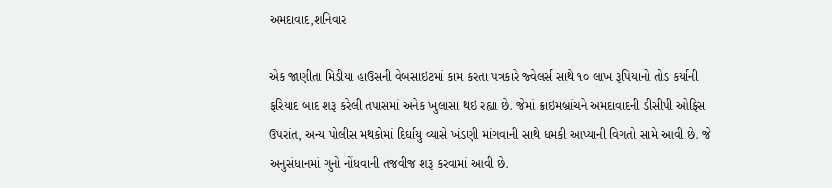અમદાવાદ,શનિવાર

એક જાણીતા મિડીયા હાઉસની વેબસાઇટમાં કામ કરતા પત્રકારે જ્વેલર્સ સાથે ૧૦ લાખ રૂપિયાનો તોડ કર્યાની ફરિયાદ બાદ શરૂ કરેલી તપાસમાં અનેક ખુલાસા થઇ રહ્યા છે. જેમાં ક્રાઇમબ્રાંચને અમદાવાદની ડીસીપી ઓફિસ ઉપરાંત, અન્ય પોલીસ મથકોમાં દિર્ઘાયુ વ્યાસે ખંડણી માંગવાની સાથે ધમકી આપ્યાની વિગતો સામે આવી છે. જે અનુસંધાનમાં ગુનો નોંધવાની તજવીજ શરૂ કરવામાં આવી છે.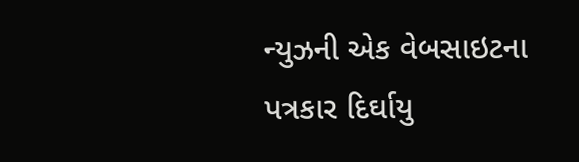ન્યુઝની એક વેબસાઇટના પત્રકાર દિર્ઘાયુ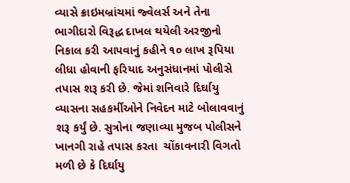વ્યાસે ક્રાઇમબ્રાંચમાં જ્વેલર્સ અને તેના ભાગીદારો વિરૂદ્ધ દાખલ થયેલી અરજીનો નિકાલ કરી આપવાનું કહીને ૧૦ લાખ રૂપિયા લીધા હોવાની ફરિયાદ અનુસંધાનમાં પોલીસે તપાસ શરૂ કરી છે. જેમાં શનિવારે દિર્ઘાયુ વ્યાસના સહકર્મીઓને નિવેદન માટે બોલાવવાનું શરૂ કર્યું છે. સુત્રોના જણાવ્યા મુજબ પોલીસને ખાનગી રાહે તપાસ કરતા  ચોંકાવનારી વિગતો મળી છે કે દિર્ઘાયુ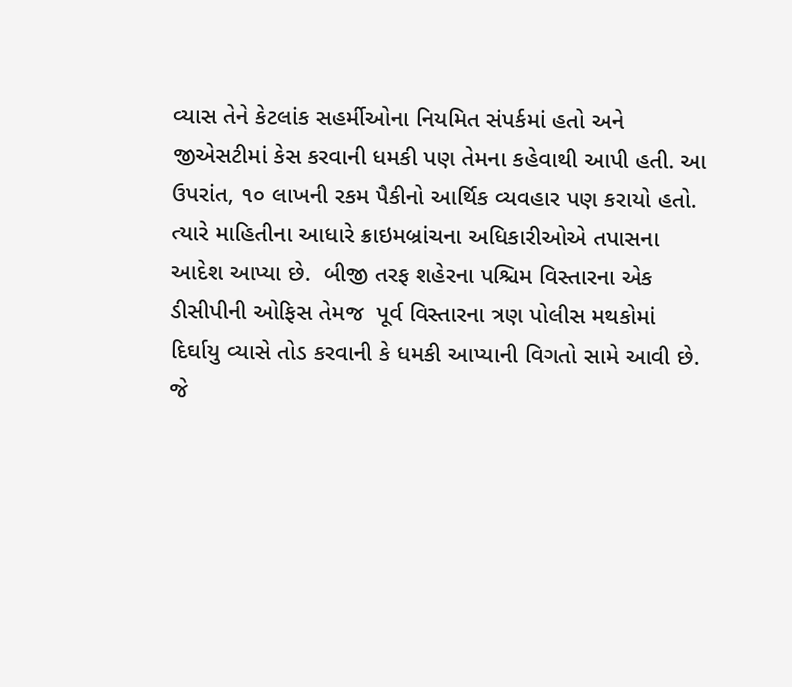વ્યાસ તેને કેટલાંક સહર્મીઓના નિયમિત સંપર્કમાં હતો અને જીએસટીમાં કેસ કરવાની ધમકી પણ તેમના કહેવાથી આપી હતી. આ ઉપરાંત, ૧૦ લાખની રકમ પૈકીનો આર્થિક વ્યવહાર પણ કરાયો હતો. ત્યારે માહિતીના આધારે ક્રાઇમબ્રાંચના અધિકારીઓએ તપાસના આદેશ આપ્યા છે.  બીજી તરફ શહેરના પશ્ચિમ વિસ્તારના એક ડીસીપીની ઓફિસ તેમજ  પૂર્વ વિસ્તારના ત્રણ પોલીસ મથકોમાં દિર્ઘાયુ વ્યાસે તોડ કરવાની કે ધમકી આપ્યાની વિગતો સામે આવી છે. જે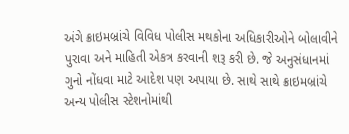અંગે ક્રાઇમબ્રાંચે વિવિધ પોલીસ મથકોના અધિકારીઓને બોલાવીને પુરાવા અને માહિતી એકત્ર કરવાની શરૂ કરી છે. જે અનુસંધાનમાં ગુનો નોંધવા માટે આદેશ પણ અપાયા છે. સાથે સાથે ક્રાઇમબ્રાંચે અન્ય પોલીસ સ્ટેશનોમાંથી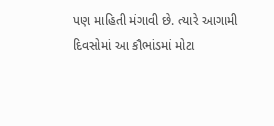પણ માહિતી મંગાવી છે. ત્યારે આગામી દિવસોમાં આ કૌભાંડમાં મોટા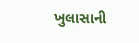ખુલાસાની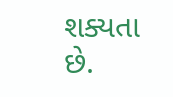શક્યતા છે.